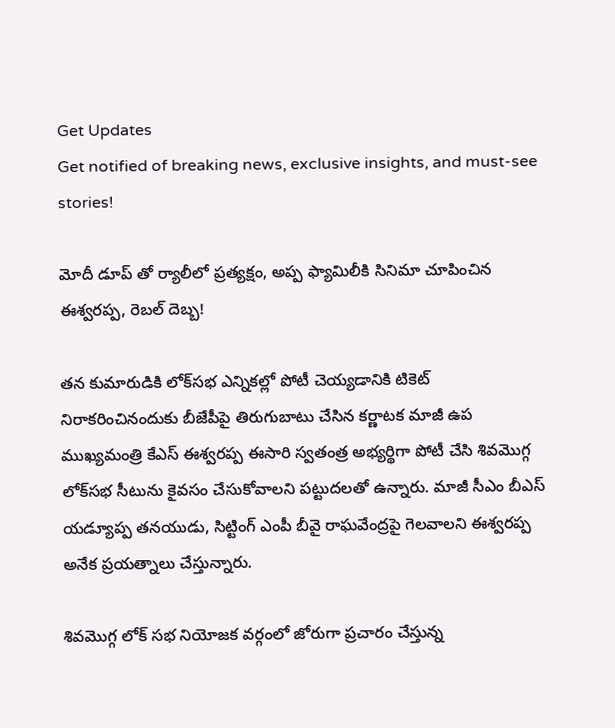Get Updates
Get notified of breaking news, exclusive insights, and must-see stories!

మోదీ డూప్ తో ర్యాలీలో ప్రత్యక్షం, అప్ప ఫ్యామిలీకి సినిమా చూపించిన ఈశ్వరప్ప, రెబల్ దెబ్బ!

తన కుమారుడికి లోక్‌సభ ఎన్నికల్లో పోటీ చెయ్యడానికి టికెట్ నిరాకరించినందుకు బీజేపీపై తిరుగుబాటు చేసిన కర్ణాటక మాజీ ఉప ముఖ్యమంత్రి కేఎస్ ఈశ్వరప్ప ఈసారి స్వతంత్ర అభ్యర్థిగా పోటీ చేసి శివమొగ్గ లోక్‌సభ సీటును కైవసం చేసుకోవాలని పట్టుదలతో ఉన్నారు. మాజీ సీఎం బీఎస్ యడ్యూప్ప తనయుడు, సిట్టింగ్ ఎంపీ బీవై రాఘవేంద్రపై గెలవాలని ఈశ్వరప్ప అనేక ప్రయత్నాలు చేస్తున్నారు.

శివమొగ్గ లోక్ సభ నియోజక వర్గంలో జోరుగా ప్రచారం చేస్తున్న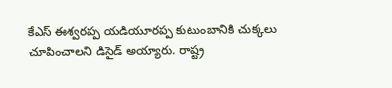కేఎస్ ఈశ్వరప్ప యడియూరప్ప కుటుంబానికి చుక్కలు చూపించాలని డిసైడ్ అయ్యారు. రాష్ట్ర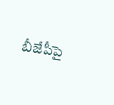బీజేపీపై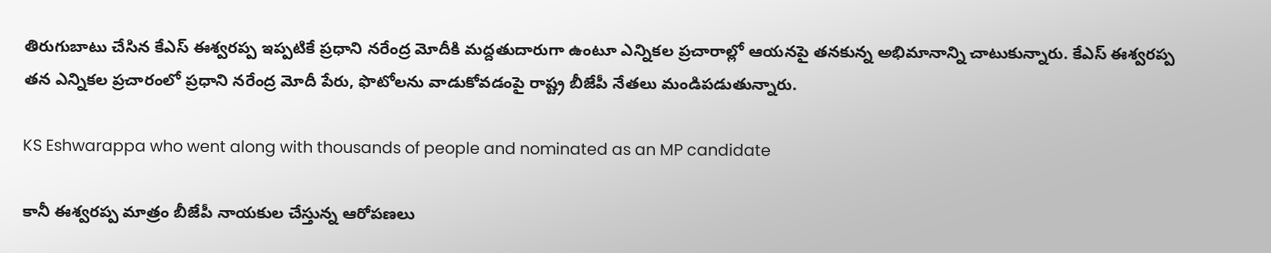తిరుగుబాటు చేసిన కేఎస్ ఈశ్వరప్ప ఇప్పటికే ప్రధాని నరేంద్ర మోదీకి మద్దతుదారుగా ఉంటూ ఎన్నికల ప్రచారాల్లో ఆయనపై తనకున్న అభిమానాన్ని చాటుకున్నారు. కేఎస్ ఈశ్వరప్ప తన ఎన్నికల ప్రచారంలో ప్రధాని నరేంద్ర మోదీ పేరు, ఫొటోలను వాడుకోవడంపై రాష్ట్ర బీజేపీ నేతలు మండిపడుతున్నారు.

KS Eshwarappa who went along with thousands of people and nominated as an MP candidate

కానీ ఈశ్వరప్ప మాత్రం బీజేపీ నాయకుల చేస్తున్న ఆరోపణలు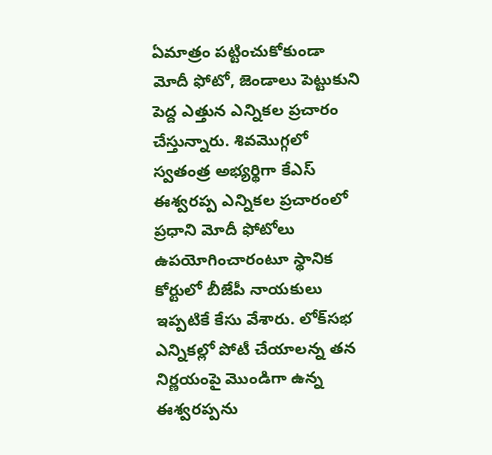ఏమాత్రం పట్టించుకోకుండా మోదీ ఫోటో, జెండాలు పెట్టుకుని పెద్ద ఎత్తున ఎన్నికల ప్రచారం చేస్తున్నారు. శివమొగ్గలో స్వతంత్ర అభ్యర్థిగా కేఎస్ ఈశ్వరప్ప ఎన్నికల ప్రచారంలో ప్రధాని మోదీ ఫోటోలు ఉపయోగించారంటూ స్థానిక కోర్టులో బీజేపీ నాయకులు ఇప్పటికే కేసు వేశారు. లోక్‌సభ ఎన్నికల్లో పోటీ చేయాలన్న తన నిర్ణయంపై మొండిగా ఉన్న ఈశ్వరప్పను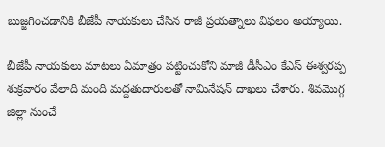బుజ్జగించడానికి బీజేపీ నాయకులు చేసిన రాజీ ప్రయత్నాలు విఫలం అయ్యాయి.

బీజేపీ నాయకులు మాటలు ఏమాత్రం పట్టించుకోని మాజీ డీసీఎం కేఎస్ ఈశ్వరప్ప శుక్రవారం వేలాది మంది మద్దతుదారులతో నామినేషన్‌ దాఖలు చేశారు. శివమొగ్గ జిల్లా నుంచే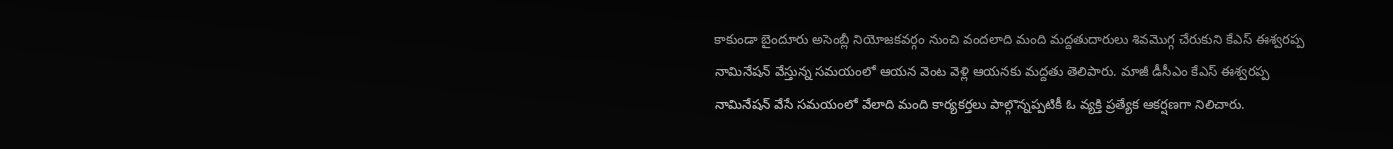కాకుండా బైందూరు అసెంబ్లీ నియోజకవర్గం నుంచి వందలాది మంది మద్దతుదారులు శివమొగ్గ చేరుకుని కేఎస్ ఈశ్వరప్ప నామినేషన్‌ వేస్తున్న సమయంలో ఆయన వెంట వెళ్లి ఆయనకు మద్దతు తెలిపారు. మాజీ డీసీఎం కేఎస్ ఈశ్వరప్ప నామినేషన్ వేసే సమయంలో వేలాది మంది కార్యకర్తలు పాల్గొన్నప్పటికీ ఓ వ్యక్తి ప్రత్యేక ఆకర్షణగా నిలిచారు.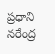ప్రధాని నరేంద్ర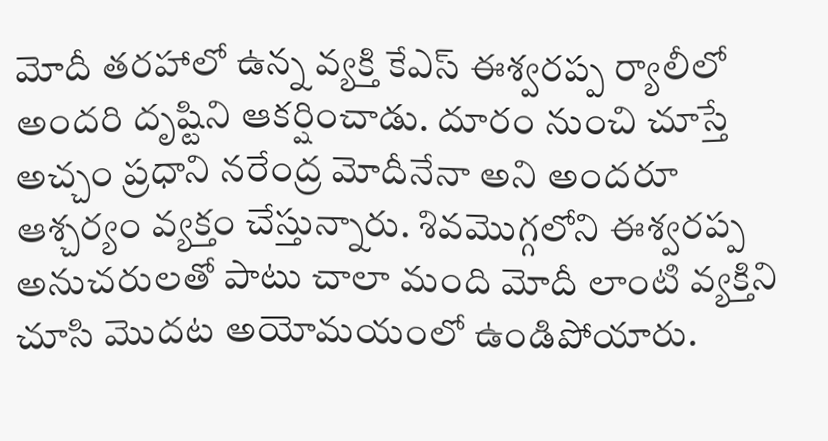మోదీ తరహాలో ఉన్న వ్యక్తి కేఎస్ ఈశ్వరప్ప ర్యాలీలో అందరి దృష్టిని ఆకర్షించాడు. దూరం నుంచి చూస్తే అచ్చం ప్రధాని నరేంద్ర మోదీనేనా అని అందరూ ఆశ్చర్యం వ్యక్తం చేస్తున్నారు. శివమొగ్గలోని ఈశ్వరప్ప అనుచరులతో పాటు చాలా మంది మోదీ లాంటి వ్యక్తిని చూసి మొదట అయోమయంలో ఉండిపోయారు.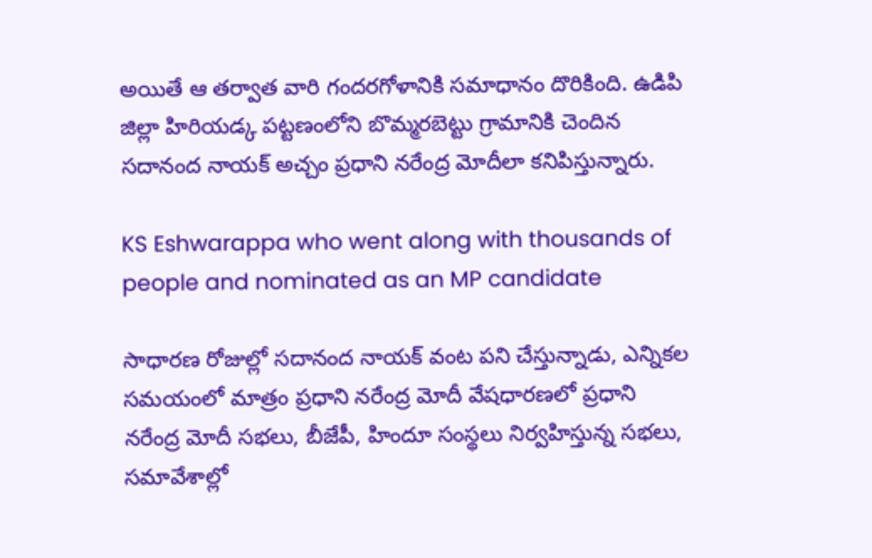అయితే ఆ తర్వాత వారి గందరగోళానికి సమాధానం దొరికింది. ఉడిపి జిల్లా హిరియడ్క పట్టణంలోని బొమ్మరబెట్టు గ్రామానికి చెందిన సదానంద నాయక్ అచ్చం ప్రధాని నరేంద్ర మోదీలా కనిపిస్తున్నారు.

KS Eshwarappa who went along with thousands of people and nominated as an MP candidate

సాధారణ రోజుల్లో సదానంద నాయక్ వంట పని చేస్తున్నాడు, ఎన్నికల సమయంలో మాత్రం ప్రధాని నరేంద్ర మోదీ వేషధారణలో ప్రధాని నరేంద్ర మోదీ సభలు, బీజేపీ, హిందూ సంస్థలు నిర్వహిస్తున్న సభలు, సమావేశాల్లో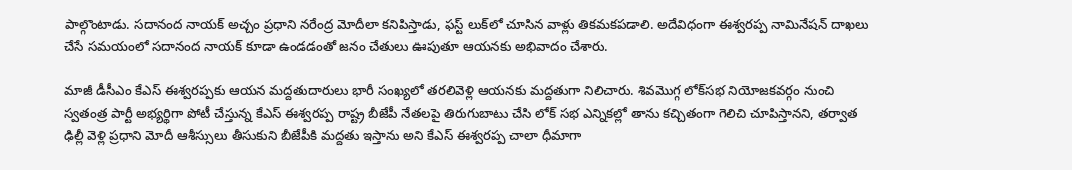పాల్గొంటాడు. సదానంద నాయక్ అచ్చం ప్రధాని నరేంద్ర మోదీలా కనిపిస్తాడు, ఫస్ట్ లుక్‌లో చూసిన వాళ్లు తికమకపడాలి. అదేవిధంగా ఈశ్వరప్ప నామినేషన్‌ దాఖలు చేసే సమయంలో సదానంద నాయక్‌ కూడా ఉండడంతో జనం చేతులు ఊపుతూ ఆయనకు అభివాదం చేశారు.

మాజీ డీసీఎం కేఎస్ ఈశ్వరప్పకు ఆయన మద్దతుదారులు భారీ సంఖ్యలో తరలివెళ్లి ఆయనకు మద్దతుగా నిలిచారు. శివమొగ్గ లోక్‌సభ నియోజకవర్గం నుంచి స్వతంత్ర పార్టీ అభ్యర్థిగా పోటీ చేస్తున్న కేఎస్ ఈశ్వరప్ప రాష్ట్ర బీజేపీ నేతలపై తిరుగుబాటు చేసి లోక్ సభ ఎన్నికల్లో తాను కచ్చితంగా గెలిచి చూపిస్తానని, తర్వాత ఢిల్లీ వెళ్లి ప్రధాని మోదీ ఆశీస్సులు తీసుకుని బీజేపీకి మద్దతు ఇస్తాను అని కేఎస్ ఈశ్వరప్ప చాలా ధీమాగా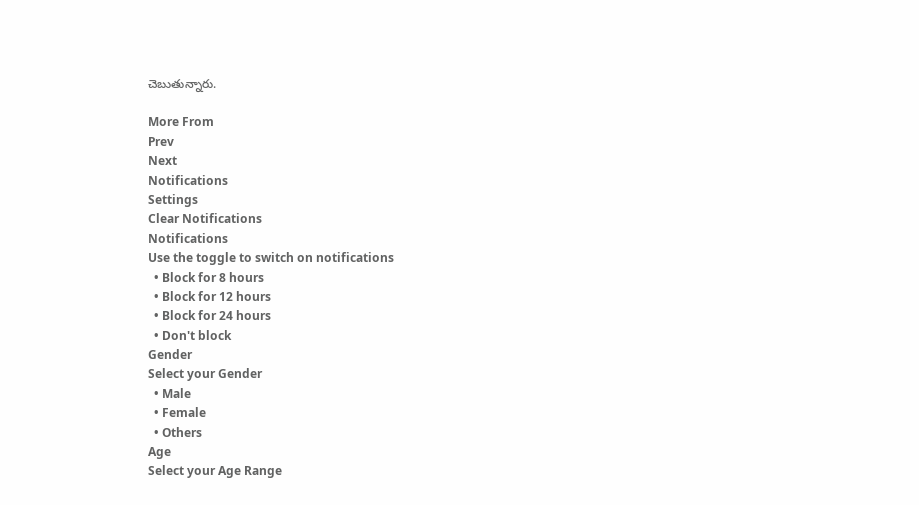చెబుతున్నారు.

More From
Prev
Next
Notifications
Settings
Clear Notifications
Notifications
Use the toggle to switch on notifications
  • Block for 8 hours
  • Block for 12 hours
  • Block for 24 hours
  • Don't block
Gender
Select your Gender
  • Male
  • Female
  • Others
Age
Select your Age Range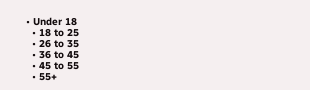• Under 18
  • 18 to 25
  • 26 to 35
  • 36 to 45
  • 45 to 55
  • 55+